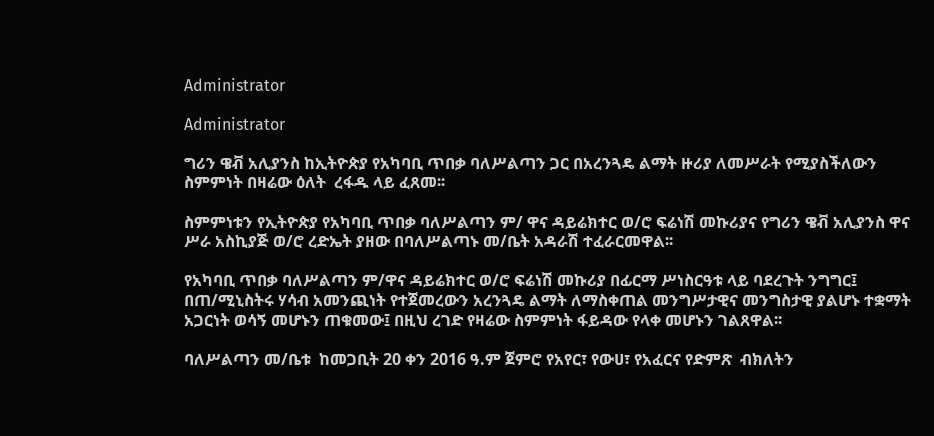Administrator

Administrator

ግሪን ዌቭ አሊያንስ ከኢትዮጵያ የአካባቢ ጥበቃ ባለሥልጣን ጋር በአረንጓዴ ልማት ዙሪያ ለመሥራት የሚያስችለውን ስምምነት በዛሬው ዕለት  ረፋዱ ላይ ፈጸመ፡፡

ስምምነቱን የኢትዮጵያ የአካባቢ ጥበቃ ባለሥልጣን ም/ ዋና ዳይሬክተር ወ/ሮ ፍሬነሽ መኩሪያና የግሪን ዌቭ አሊያንስ ዋና ሥራ አስኪያጅ ወ/ሮ ረድኤት ያዘው በባለሥልጣኑ መ/ቤት አዳራሽ ተፈራርመዋል፡፡

የአካባቢ ጥበቃ ባለሥልጣን ም/ዋና ዳይሬክተር ወ/ሮ ፍሬነሽ መኩሪያ በፊርማ ሥነስርዓቱ ላይ ባደረጉት ንግግር፤ በጠ/ሚኒስትሩ ሃሳብ አመንጪነት የተጀመረውን አረንጓዴ ልማት ለማስቀጠል መንግሥታዊና መንግስታዊ ያልሆኑ ተቋማት አጋርነት ወሳኝ መሆኑን ጠቁመው፤ በዚህ ረገድ የዛሬው ስምምነት ፋይዳው የላቀ መሆኑን ገልጸዋል፡፡

ባለሥልጣን መ/ቤቱ  ከመጋቢት 20 ቀን 2016 ዓ.ም ጀምሮ የአየር፣ የውሀ፣ የአፈርና የድምጽ  ብክለትን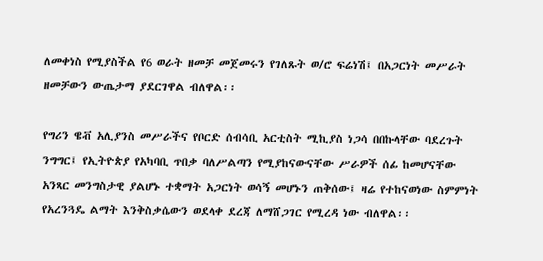ለመቀነስ የሚያስችል የ6 ወራት ዘመቻ መጀመሩን የገለጹት ወ/ሮ ፍሬነሽ፤ በአጋርነት መሥራት ዘመቻውን ውጤታማ ያደርገዋል ብለዋል፡፡

የግሪን ዌቭ አሊያንስ መሥራችና የቦርድ ሰብሳቢ አርቲስት ሚኪያስ ነጋሳ በበኩላቸው ባደረጉት ንግግር፤ የኢትዮጵያ የአካባቢ ጥበቃ ባለሥልጣን የሚያከናውናቸው ሥራዎች ሰፊ ከመሆናቸው አንጻር መንግስታዊ ያልሆኑ ተቋማት አጋርነት ወሳኝ መሆኑን ጠቅሰው፤ ዛሬ የተከናወነው ስምምነት የአረንጓዴ ልማት እንቅስቃሴውን ወደላቀ ደረጃ ለማሸጋገር የሚረዳ ነው ብለዋል፡፡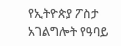የኢትዮጵያ ፖስታ አገልግሎት የዓባይ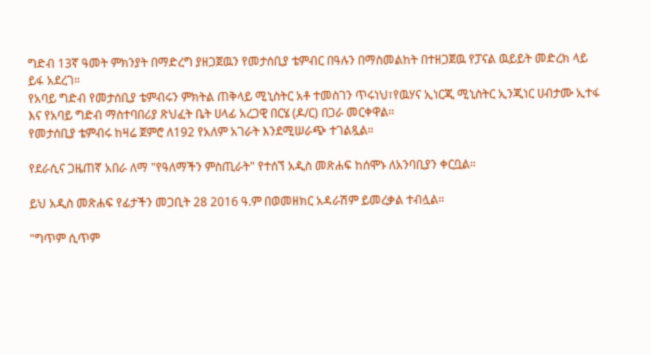ግድብ 13ኛ ዓመት ምክንያት በማድረግ ያዘጋጀዉን የመታሰቢያ ቴምብር በዓሉን በማስመልከት በተዘጋጀዉ የፓናል ዉይይት መድረክ ላይ ይፋ አደረገ።
የአባይ ግድብ የመታሰቢያ ቴምብሩን ምክትል ጠቅላይ ሚኒስትር አቶ ተመስገን ጥሩነህ፣የዉሃና ኢነርጂ ሚኒስትር ኢንጂነር ሀብታሙ ኢተፋ እና የአባይ ግድብ ማስተባበሪያ ጽህፈት ቤት ሀላፊ አረጋዊ በርሄ (ዶ/ር) በጋራ መርቀዋል።
የመታሰቢያ ቴምብሩ ከዛሬ ጀምሮ ለ192 የአለም አገራት እንደሚሠራጭ ተገልጿል።

የደራሲና ጋዜጠኛ አበራ ለማ "የዓለማችን ምስጢራት" የተሰኘ አዲስ መጽሐፍ ከሰሞኑ ለአንባቢያን ቀርቧል።

ይህ አዲስ መጽሐፍ የፊታችን መጋቢት 28 2016 ዓ.ም በወመዘክር አዳራሽም ይመረቃል ተብሏል።

"ግጥም ሲጥም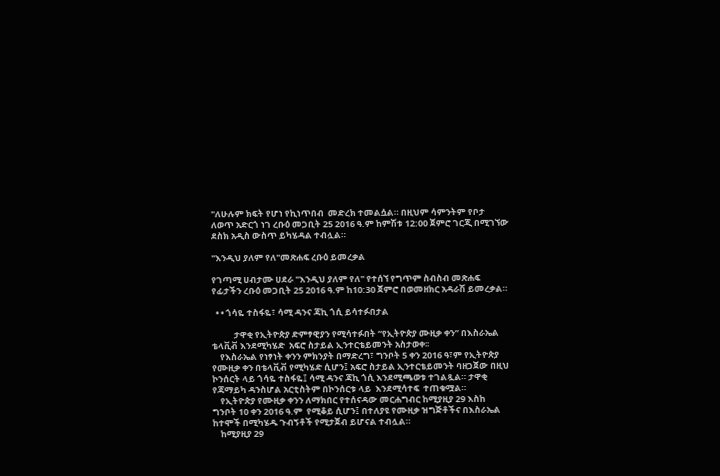"ለሁሉም ክፍት የሆነ የኪነጥበብ  መድረክ ተመልሷል። በዚህም ሳምንትም የቦታ ለወጥ አድርጎ ነገ ረቡዕ መጋቢት 25 2016 ዓ.ም ከምሽቱ 12:00 ጀምሮ ገርጂ በሚገኘው ደስክ አዲስ ውስጥ ይካሄዳል ተብሏል።

"እንዲህ ያለም የለ"መጽሐፍ ረቡዕ ይመረቃል

የገጣሚ ሀብታሙ ሀደራ "እንዲህ ያለም የለ" የተሰኘ የግጥም ስብስብ መጽሐፍ የፊታችን ረቡዕ መጋቢት 25 2016 ዓ.ም ከ10:30 ጀምሮ በወመዘክር አዳራሽ ይመረቃል።

  • • ጎሳዬ ተስፋዬ፣ ሳሚ ዳንና ጃኪ ጎሲ ይሳተፉበታል

           ታዋቂ የኢትዮጵያ ድምፃዊያን የሚሳተፉበት “የኢትዮጵያ ሙዚቃ ቀን” በእስራኤል ቴላቪቭ እንደሚካሄድ  አፍሮ ስታይል ኢንተርቴይመንት አስታወቀ፡፡
    የእስራኤል የነፃነት ቀንን ምክንያት በማድረግ፣ ግንቦት 5 ቀን 2016 ዓ፣ም የኢትዮጵያ የሙዚቃ ቀን በቴላቪቭ የሚካሄድ ሲሆን፤ አፍሮ ስታይል ኢንተርቴይመንት ባዘጋጀው በዚህ  ኮንሰርት ላይ ጎሳዬ ተስፋዬ፤ ሳሚ ዳንና ጃኪ ጎሲ እንደሚጫወቱ ተገልጿል። ታዋቂ የጃማይካ ዳንስሆል አርቲስትም በኮንሰርቱ ላይ  እንደሚሳተፍ  ተጠቁሟል።
    የኢትዮጵያ የሙዚቃ ቀንን ለማክበር የተሰናዳው መርሐግብር ከሚያዚያ 29 እስከ ግንቦት 10 ቀን 2016 ዓ.ም  የሚቆይ ሲሆን፤ በተለያዩ የሙዚቃ ዝግጅቶችና በእስራኤል ከተሞች በሚካሄዱ ጉብኝቶች የሚታጀብ ይሆናል ተብሏል።
    ከሚያዚያ 29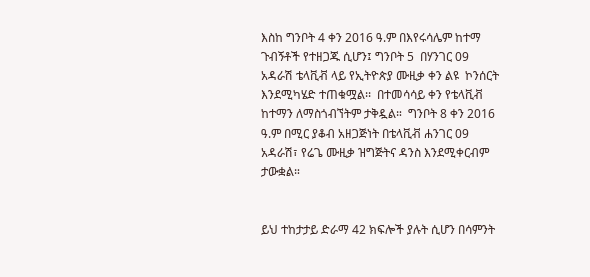እስከ ግንቦት 4 ቀን 2016 ዓ.ም በእየሩሳሌም ከተማ ጉብኝቶች የተዘጋጁ ሲሆን፤ ግንቦት 5  በሃንገር 09 አዳራሽ ቴላቪቭ ላይ የኢትዮጵያ ሙዚቃ ቀን ልዩ  ኮንሰርት እንደሚካሄድ ተጠቁሟል፡፡  በተመሳሳይ ቀን የቴላቪቭ ከተማን ለማስጎብኘትም ታቅዷል።  ግንቦት 8 ቀን 2016 ዓ.ም በሚር ያቆብ አዘጋጅነት በቴላቪቭ ሐንገር 09 አዳራሽ፣ የሬጌ ሙዚቃ ዝግጅትና ዳንስ እንደሚቀርብም ታውቋል።


ይህ ተከታታይ ድራማ 42 ክፍሎች ያሉት ሲሆን በሳምንት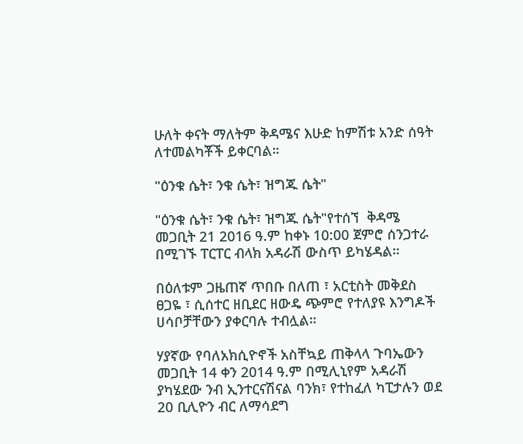ሁለት ቀናት ማለትም ቅዳሜና እሁድ ከምሽቱ አንድ ሰዓት ለተመልካቾች ይቀርባል።

"ዕንቁ ሴት፣ ንቁ ሴት፣ ዝግጁ ሴት"

"ዕንቁ ሴት፣ ንቁ ሴት፣ ዝግጁ ሴት"የተሰኘ  ቅዳሜ መጋቢት 21 2016 ዓ.ም ከቀኑ 10:00 ጀምሮ ሰንጋተራ በሚገኙ ፐርፐር ብላክ አዳራሽ ውስጥ ይካሄዳል።

በዕለቱም ጋዜጠኛ ጥበቡ በለጠ ፣ አርቲስት መቅደስ ፀጋዬ ፣ ሲሰተር ዘቢደር ዘውዴ ጭምሮ የተለያዩ እንግዶች ሀሳቦቻቸውን ያቀርባሉ ተብሏል።

ሃያኛው የባለአክሲዮኖች አስቸኳይ ጠቅላላ ጉባኤውን መጋቢት 14 ቀን 2014 ዓ.ም በሚሊኒየም አዳራሽ ያካሄደው ንብ ኢንተርናሽናል ባንክ፣ የተከፈለ ካፒታሉን ወደ 20 ቢሊዮን ብር ለማሳደግ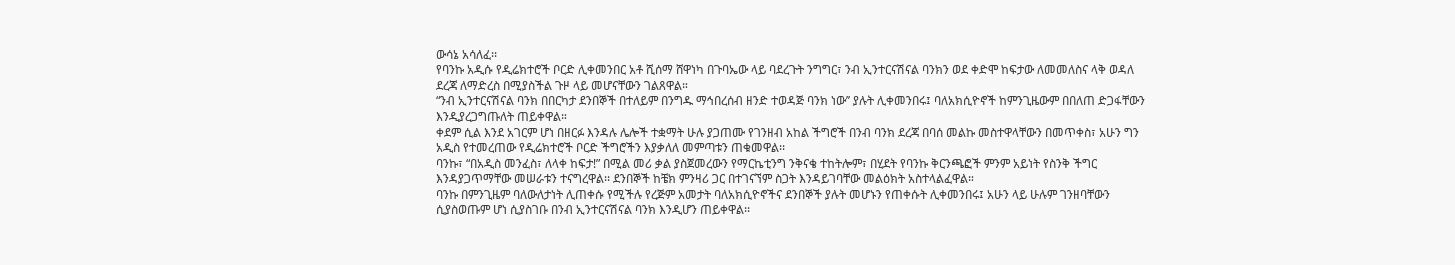ውሳኔ አሳለፈ፡፡
የባንኩ አዲሱ የዲሬክተሮች ቦርድ ሊቀመንበር አቶ ሺሰማ ሸዋነካ በጉባኤው ላይ ባደረጉት ንግግር፣ ንብ ኢንተርናሽናል ባንክን ወደ ቀድሞ ከፍታው ለመመለስና ላቅ ወዳለ ደረጃ ለማድረስ በሚያስችል ጉዞ ላይ መሆናቸውን ገልጸዋል።
“ንብ ኢንተርናሽናል ባንክ በበርካታ ደንበኞች በተለይም በንግዱ ማኅበረሰብ ዘንድ ተወዳጅ ባንክ ነው’’ ያሉት ሊቀመንበሩ፤ ባለአክሲዮኖች ከምንጊዜውም በበለጠ ድጋፋቸውን እንዲያረጋግጡለት ጠይቀዋል።
ቀደም ሲል እንደ አገርም ሆነ በዘርፉ እንዳሉ ሌሎች ተቋማት ሁሉ ያጋጠሙ የገንዘብ አከል ችግሮች በንብ ባንክ ደረጃ በባሰ መልኩ መስተዋላቸውን በመጥቀስ፣ አሁን ግን አዲስ የተመረጠው የዲሬክተሮች ቦርድ ችግሮችን እያቃለለ መምጣቱን ጠቁመዋል፡፡
ባንኩ፣ “በአዲስ መንፈስ፣ ለላቀ ከፍታ!” በሚል መሪ ቃል ያስጀመረውን የማርኬቲንግ ንቅናቄ ተከትሎም፣ በሂደት የባንኩ ቅርንጫፎች ምንም አይነት የስንቅ ችግር እንዳያጋጥማቸው መሠራቱን ተናግረዋል፡፡ ደንበኞች ከቼክ ምንዛሪ ጋር በተገናኘም ስጋት እንዳይገባቸው መልዕክት አስተላልፈዋል።
ባንኩ በምንጊዜም ባለውለታነት ሊጠቀሱ የሚችሉ የረጅም አመታት ባለአክሲዮኖችና ደንበኞች ያሉት መሆኑን የጠቀሱት ሊቀመንበሩ፤ አሁን ላይ ሁሉም ገንዘባቸውን ሲያስወጡም ሆነ ሲያስገቡ በንብ ኢንተርናሽናል ባንክ እንዲሆን ጠይቀዋል፡፡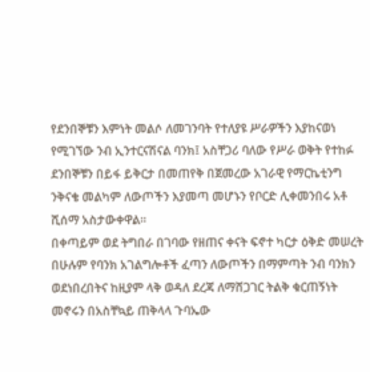የደንበኞቹን እምነት መልሶ ለመገንባት የተለያዩ ሥራዎችን እያከናወነ የሚገኘው ንብ ኢንተርናሽናል ባንክ፤ አስቸጋሪ ባለው የሥራ ወቅት የተከፉ ደንበኞቹን በይፋ ይቅርታ በመጠየቅ በጀመረው አገራዊ የማርኬቲንግ ንቅናቄ መልካም ለውጦችን እያመጣ መሆኑን የቦርድ ሊቀመንበሩ አቶ ሺሰማ አስታውቀዋል።
በቀጣይም ወደ ትግበራ በገባው የዘጠና ቀናት ፍኖተ ካርታ ዕቅድ መሠረት በሁሉም የባንክ አገልግሎቶች ፈጣን ለውጦችን በማምጣት ንብ ባንክን ወደነበረበትና ከዚያም ላቅ ወዳለ ደረጃ ለማሸጋገር ትልቅ ቁርጠኝነት መኖሩን በአስቸኳይ ጠቅላላ ጉባኤው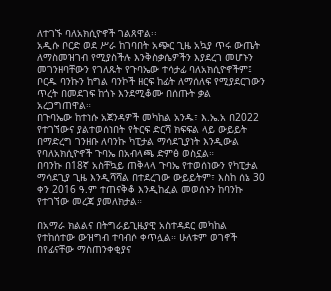ለተገኙ ባለአክሲዮኖች ገልጸዋል፡፡
አዲሱ ቦርድ ወደ ሥራ ከገባበት አጭር ጊዜ አኳያ ጥሩ ውጤት ለማስመዝገብ የሚያስችሉ እንቅስቃሴዎችን እያደረገ መሆኑን መገንዘባቸውን የገለጹት የጉባኤው ተሳታፊ ባለአክሲዮኖችም፤ ቦርዱ ባንኩን ከግል ባንኮች ዘርፍ ከፊት ለማሰለፍ የሚያደርገውን ጥረት በመደገፍ ከጎኑ እንደሚቆሙ በሰጡት ቃል አረጋግጠዋል።
በጉባኤው ከተነሱ አጀንዳዎች መካከል አንዱ፣ እ.ኤ.አ በ2022 የተገኘውና ያልተወሰነበት የትርፍ ድርሻ ክፍፍል ላይ ውይይት በማድረግ ገንዘቡ ለባንኩ ካፒታል ማሳደጊያነት እንዲውል የባለአክሲዮኖች ጉባኤ በአብላጫ ድምፅ ወስኗል።
በባንኩ በ18ኛ አስቸኳይ ጠቅላላ ጉባኤ የተወሰነውን የካፒታል ማሳደጊያ ጊዜ እንዲሻሻል በተደረገው ውይይትም፣ እስከ ሰኔ 30 ቀን 2016 ዓ.ም ተጠናቅቆ እንዲከፈል መወሰኑን ከባንኩ የተገኘው መረጃ ያመለክታል።

በአማራ ክልልና በትግራይጊዜያዊ አስተዳደር መካከል የተከሰተው ውዝግብ ተባብሶ ቀጥሏል። ሁለቱም ወገኖች በየፊናቸው ማስጠንቀቂያና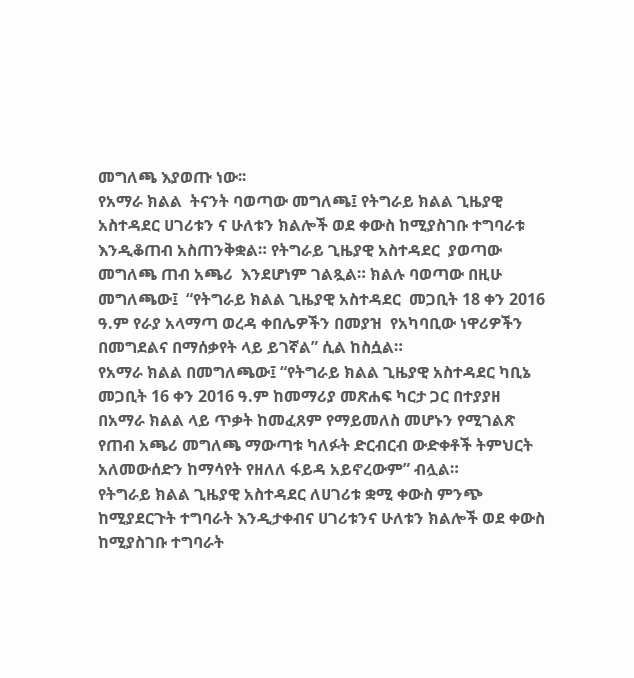መግለጫ እያወጡ ነው፡፡
የአማራ ክልል  ትናንት ባወጣው መግለጫ፤ የትግራይ ክልል ጊዜያዊ አስተዳደር ሀገሪቱን ና ሁለቱን ክልሎች ወደ ቀውስ ከሚያስገቡ ተግባራቱ  እንዲቆጠብ አስጠንቅቋል። የትግራይ ጊዜያዊ አስተዳደር  ያወጣው መግለጫ ጠብ አጫሪ  እንደሆነም ገልጿል። ክልሉ ባወጣው በዚሁ መግለጫው፤  “የትግራይ ክልል ጊዜያዊ አስተዳደር  መጋቢት 18 ቀን 2016 ዓ.ም የራያ አላማጣ ወረዳ ቀበሌዎችን በመያዝ  የአካባቢው ነዋሪዎችን በመግደልና በማሰቃየት ላይ ይገኛል” ሲል ከስሷል።
የአማራ ክልል በመግለጫው፤ “የትግራይ ክልል ጊዜያዊ አስተዳደር ካቢኔ መጋቢት 16 ቀን 2016 ዓ.ም ከመማሪያ መጽሐፍ ካርታ ጋር በተያያዘ በአማራ ክልል ላይ ጥቃት ከመፈጸም የማይመለስ መሆኑን የሚገልጽ የጠብ አጫሪ መግለጫ ማውጣቱ ካለፉት ድርብርብ ውድቀቶች ትምህርት አለመውሰድን ከማሳየት የዘለለ ፋይዳ አይኖረውም” ብሏል።
የትግራይ ክልል ጊዜያዊ አስተዳደር ለሀገሪቱ ቋሚ ቀውስ ምንጭ ከሚያደርጉት ተግባራት እንዲታቀብና ሀገሪቱንና ሁለቱን ክልሎች ወደ ቀውስ ከሚያስገቡ ተግባራት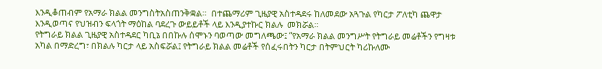እንዲቆጠብም የአማራ ክልል መንግስትአስጠንቅቋል።  በተጨማሪም ጊዜያዊ አስተዳደሩ ከለመደው አጓጉል የካርታ ፖለቲካ ጨዋታ እንዲወጣና የህዝብን ፍላጎት ማዕከል ባደረጉ ውይይቶች ላይ እንዲያተኩር ክልሉ  መክሯል።
የትግራይ ክልል ጊዜያዊ አስተዳደር ካቢኔ በበኩሉ ሰሞኑን ባወጣው መግለጫው፤ “የአማራ ክልል መንግሥት የትግራይ መሬቶችን የግዛቱ አካል በማድረግ፣ በክልሉ ካርታ ላይ አስፍሯል፤ የትግራይ ክልል መሬቶች የሰፈሩበትን ካርታ በትምህርት ካሪኩለሙ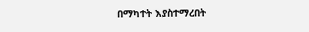በማካተት እያስተማረበት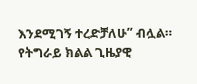እንደሚገኝ ተረድቻለሁ” ብሏል።
የትግራይ ክልል ጊዜያዊ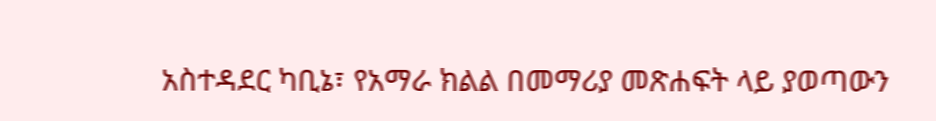አስተዳደር ካቢኔ፣ የአማራ ክልል በመማሪያ መጽሐፍት ላይ ያወጣውን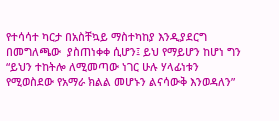የተሳሳተ ካርታ በአስቸኳይ ማስተካከያ እንዲያደርግ በመግለጫው  ያስጠነቀቀ ሲሆን፤ ይህ የማይሆን ከሆነ ግን “ይህን ተከትሎ ለሚመጣው ነገር ሁሉ ሃላፊነቱን የሚወስደው የአማራ ክልል መሆኑን ልናሳውቅ እንወዳለን”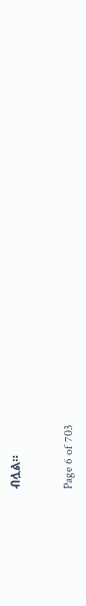ብሏል።


Page 6 of 703